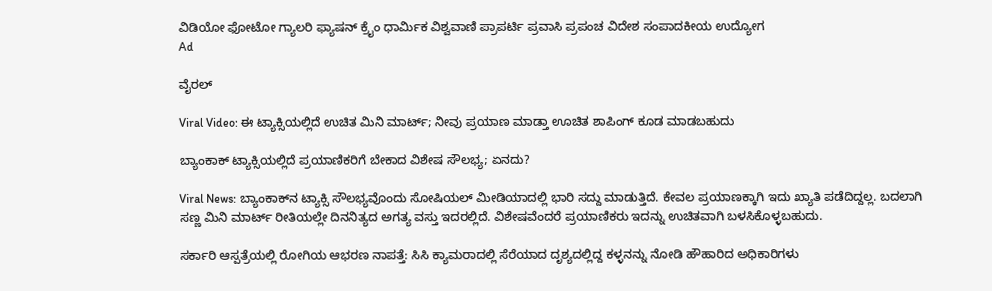ವಿಡಿಯೋ ಫೋಟೋ ಗ್ಯಾಲರಿ ಫ್ಯಾಷನ್ ಕ್ರೈಂ ಧಾರ್ಮಿಕ ವಿಶ್ವವಾಣಿ ಪ್ರಾಪರ್ಟಿ ಪ್ರವಾಸಿ ಪ್ರಪಂಚ ವಿದೇಶ ಸಂಪಾದಕೀಯ ಉದ್ಯೋಗ
Ad

ವೈರಲ್‌

Viral Video: ಈ ಟ್ಯಾಕ್ಸಿಯಲ್ಲಿದೆ ಉಚಿತ ಮಿನಿ ಮಾರ್ಟ್; ನೀವು ಪ್ರಯಾಣ ಮಾಡ್ತಾ ಊಚಿತ ಶಾಪಿಂಗ್‌ ಕೂಡ ಮಾಡಬಹುದು

ಬ್ಯಾಂಕಾಕ್ ಟ್ಯಾಕ್ಸಿಯಲ್ಲಿದೆ ಪ್ರಯಾಣಿಕರಿಗೆ ಬೇಕಾದ ವಿಶೇಷ ಸೌಲಭ್ಯ; ಏನದು?

Viral News: ಬ್ಯಾಂಕಾಕ್‌ನ ಟ್ಯಾಕ್ಸಿ ಸೌಲಭ್ಯವೊಂದು ಸೋಷಿಯಲ್ ಮೀಡಿಯಾದಲ್ಲಿ ಭಾರಿ ಸದ್ದು ಮಾಡುತ್ತಿದೆ. ಕೇವಲ ಪ್ರಯಾಣಕ್ಕಾಗಿ ಇದು ಖ್ಯಾತಿ ಪಡೆದಿದ್ದಲ್ಲ. ಬದಲಾಗಿ ಸಣ್ಣ ಮಿನಿ ಮಾರ್ಟ್ ರೀತಿಯಲ್ಲೇ ದಿನನಿತ್ಯದ ಅಗತ್ಯ ವಸ್ತು ಇದರಲ್ಲಿದೆ. ವಿಶೇಷವೆಂದರೆ ಪ್ರಯಾಣಿಕರು ಇದನ್ನು ಉಚಿತವಾಗಿ ಬಳಸಿಕೊಳ್ಳಬಹುದು.

ಸರ್ಕಾರಿ ಆಸ್ಪತ್ರೆಯಲ್ಲಿ ರೋಗಿಯ ಆಭರಣ ನಾಪತ್ತೆ: ಸಿಸಿ ಕ್ಯಾಮರಾದಲ್ಲಿ ಸೆರೆಯಾದ ದೃಶ್ಯದಲ್ಲಿದ್ದ ಕಳ್ಳನನ್ನು ನೋಡಿ ಹೌಹಾರಿದ ಅಧಿಕಾರಿಗಳು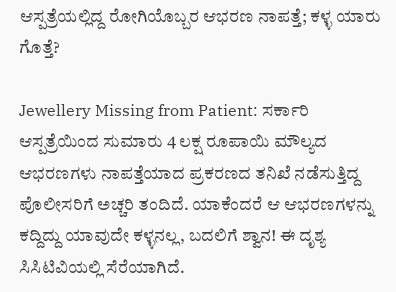ಆಸ್ಪತ್ರೆಯಲ್ಲಿದ್ದ ರೋಗಿಯೊಬ್ಬರ ಆಭರಣ ನಾಪತ್ತೆ; ಕಳ್ಳ ಯಾರು ಗೊತ್ತೆ?

Jewellery Missing from Patient: ಸರ್ಕಾರಿ ಆಸ್ಪತ್ರೆಯಿಂದ ಸುಮಾರು 4 ಲಕ್ಷ ರೂಪಾಯಿ ಮೌಲ್ಯದ ಆಭರಣಗಳು ನಾಪತ್ತೆಯಾದ ಪ್ರಕರಣದ ತನಿಖೆ ನಡೆಸುತ್ತಿದ್ದ ಪೊಲೀಸರಿಗೆ ಅಚ್ಚರಿ ತಂದಿದೆ. ಯಾಕೆಂದರೆ ಆ ಆಭರಣಗಳನ್ನು ಕದ್ದಿದ್ದು ಯಾವುದೇ ಕಳ್ಳನಲ್ಲ, ಬದಲಿಗೆ ಶ್ವಾನ! ಈ ದೃಶ್ಯ ಸಿಸಿಟಿವಿಯಲ್ಲಿ ಸೆರೆಯಾಗಿದೆ.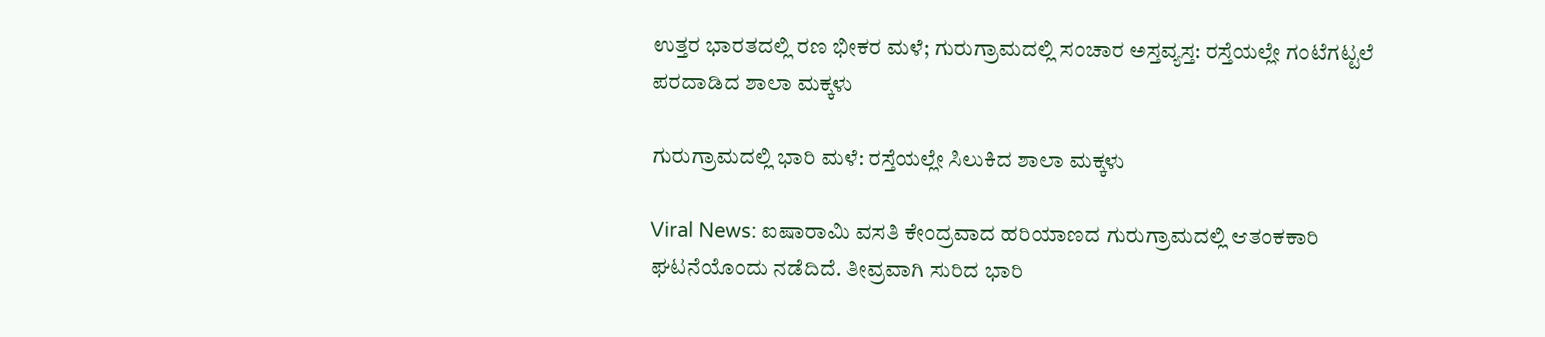ಉತ್ತರ ಭಾರತದಲ್ಲಿ ರಣ ಭೀಕರ ಮಳೆ; ಗುರುಗ್ರಾಮದಲ್ಲಿ ಸಂಚಾರ ಅಸ್ತವ್ಯಸ್ತ: ರಸ್ತೆಯಲ್ಲೇ ಗಂಟೆಗಟ್ಟಲೆ ಪರದಾಡಿದ ಶಾಲಾ ಮಕ್ಕಳು

ಗುರುಗ್ರಾಮದಲ್ಲಿ ಭಾರಿ ಮಳೆ: ರಸ್ತೆಯಲ್ಲೇ ಸಿಲುಕಿದ ಶಾಲಾ ಮಕ್ಕಳು

Viral News: ಐಷಾರಾಮಿ ವಸತಿ ಕೇಂದ್ರವಾದ ಹರಿಯಾಣದ ಗುರುಗ್ರಾಮದಲ್ಲಿ ಆತಂಕಕಾರಿ ಘಟನೆಯೊಂದು ನಡೆದಿದೆ. ತೀವ್ರವಾಗಿ ಸುರಿದ ಭಾರಿ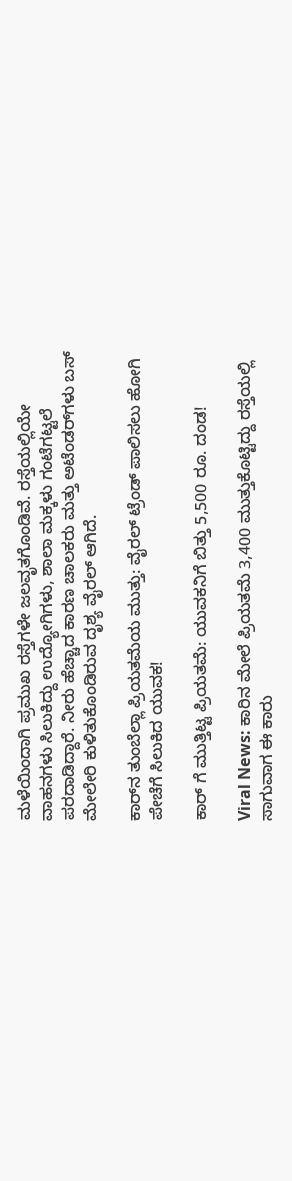ಮಳೆಯಿಂದಾಗಿ ಪ್ರಮುಖ ರಸ್ತೆಗಳೇ ಜಲವೃತಗೊಂಡಿವೆ. ರಸ್ತೆಯಲ್ಲಿಯೇ ವಾಹನಗಳು ಸಿಲುಕಿದ್ದು ಉದ್ಯೋಗಿಗಳು, ಶಾಲಾ ಮಕ್ಕಳು ಗಂಟೆಗಟ್ಟಲೆ ಪರದಾಡಿದ್ದಾರೆ. ನೀರು ಹೆಚ್ಚಾದ ಕಾರಣ ಚಾಲಕರು ಮತ್ತು ಅಟೆಂಡರ್‌ಗಳು ಬಸ್ ಮೇಲೇರಿ ಕುಳಿತುಕೊಂಡಿರುವ ದೃಶ್ಯ ವೈರಲ್‌ ಆಗಿದೆ.

ಕಾರ್‌ನ ತುಂಬೆಲ್ಲಾ ಪ್ರಿಯತಮೆಯ ಮುತ್ತು: ವೈರಲ್ ಟ್ರೆಂಡ್ ಪಾಲಿಸಲು ಹೋಗಿ ಪೇಚೆಗೆ ಸಿಲುಕಿದ ಯುವಕ!

ಕಾರ್ ಗೆ ಮುತ್ತಿಟ್ಟ ಪ್ರಿಯತಮೆ: ಯುವಕನಿಗೆ ಬಿತ್ತು 5,500 ರೂ. ದಂಡ!

Viral News: ಕಾರಿನ ಮೇಲೆ ಪ್ರಿಯತಮೆ 3,400 ಮುತ್ತುಕೊಟ್ಟಿದ್ದು ರಸ್ತೆಯಲ್ಲಿ ಸಾಗುವಾಗ ಈ ಕಾರು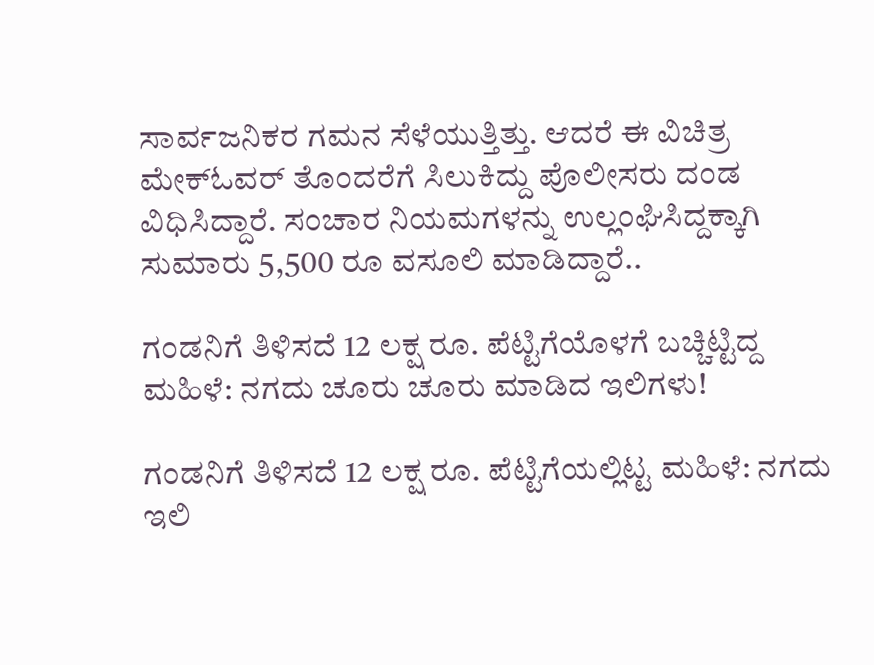ಸಾರ್ವಜನಿಕರ ಗಮನ ಸೆಳೆಯುತ್ತಿತ್ತು. ಆದರೆ ಈ ವಿಚಿತ್ರ ಮೇಕ್‌ಓವರ್ ತೊಂದರೆಗೆ ಸಿಲುಕಿದ್ದು ಪೊಲೀಸರು ದಂಡ ವಿಧಿಸಿದ್ದಾರೆ‌. ಸಂಚಾರ ನಿಯಮಗಳನ್ನು ಉಲ್ಲಂಘಿಸಿದ್ದಕ್ಕಾಗಿ ಸುಮಾರು 5,500 ರೂ ವಸೂಲಿ ಮಾಡಿದ್ದಾರೆ..

ಗಂಡನಿಗೆ ತಿಳಿಸದೆ 12 ಲಕ್ಷ ರೂ. ಪೆಟ್ಟಿಗೆಯೊಳಗೆ ಬಚ್ಚಿಟ್ಟಿದ್ದ ಮಹಿಳೆ: ನಗದು ಚೂರು ಚೂರು ಮಾಡಿದ ಇಲಿಗಳು!

ಗಂಡನಿಗೆ ತಿಳಿಸದೆ 12 ಲಕ್ಷ ರೂ. ಪೆಟ್ಟಿಗೆಯಲ್ಲಿಟ್ಟ ಮಹಿಳೆ: ನಗದು ಇಲಿ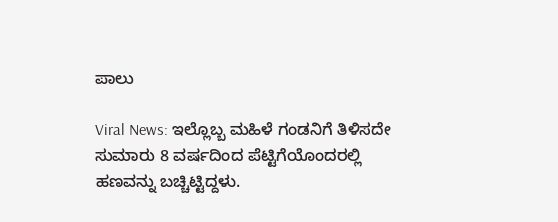ಪಾಲು

Viral News: ಇಲ್ಲೊಬ್ಬ ಮಹಿಳೆ ಗಂಡನಿಗೆ ತಿಳಿಸದೇ ಸುಮಾರು 8 ವರ್ಷದಿಂದ ಪೆಟ್ಟಿಗೆಯೊಂದರಲ್ಲಿ ಹಣವನ್ನು ಬಚ್ಚಿಟ್ಟಿದ್ದಳು.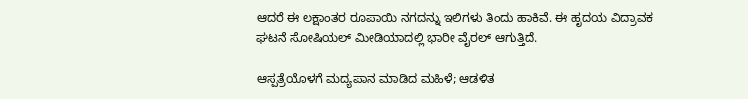ಆದರೆ ಈ ಲಕ್ಷಾಂತರ ರೂಪಾಯಿ ನಗದನ್ನು ಇಲಿಗಳು ತಿಂದು ಹಾಕಿವೆ. ಈ ಹೃದಯ ವಿದ್ರಾವಕ ಘಟನೆ ಸೋಷಿಯಲ್ ಮೀಡಿಯಾದಲ್ಲಿ ಭಾರೀ ವೈರಲ್ ಆಗುತ್ತಿದೆ.

ಆಸ್ಪತ್ರೆಯೊಳಗೆ ಮದ್ಯಪಾನ ಮಾಡಿದ ಮಹಿಳೆ; ಆಡಳಿತ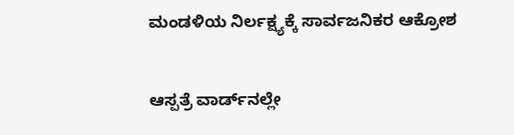ಮಂಡಳಿಯ ನಿರ್ಲಕ್ಷ್ಯಕ್ಕೆ ಸಾರ್ವಜನಿಕರ ಆಕ್ರೋಶ

ಆಸ್ಪತ್ರೆ ವಾರ್ಡ್‌ನಲ್ಲೇ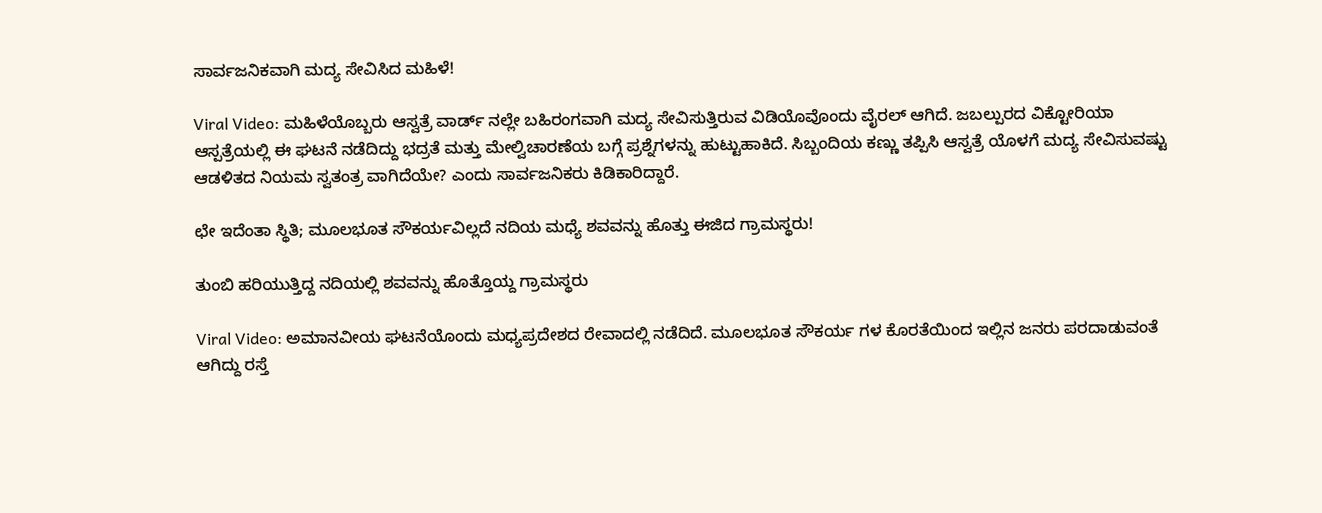ಸಾರ್ವಜನಿಕವಾಗಿ ಮದ್ಯ ಸೇವಿಸಿದ ಮಹಿಳೆ!

Viral Video: ಮಹಿಳೆಯೊಬ್ಬರು ಆಸ್ವತ್ರೆ ವಾರ್ಡ್ ನಲ್ಲೇ ಬಹಿರಂಗವಾಗಿ ಮದ್ಯ ಸೇವಿಸುತ್ತಿರುವ ವಿಡಿಯೊವೊಂದು ವೈರಲ್ ಆಗಿದೆ. ಜಬಲ್ಪುರದ ವಿಕ್ಟೋರಿಯಾ ಆಸ್ಪತ್ರೆಯಲ್ಲಿ ಈ ಘಟನೆ ನಡೆದಿದ್ದು ಭದ್ರತೆ ಮತ್ತು ಮೇಲ್ವಿಚಾರಣೆಯ ಬಗ್ಗೆ ಪ್ರಶ್ನೆಗಳನ್ನು ಹುಟ್ಟುಹಾಕಿದೆ. ಸಿಬ್ಬಂದಿಯ ಕಣ್ಣು ತಪ್ಪಿಸಿ ಆಸ್ವತ್ರೆ ಯೊಳಗೆ ಮದ್ಯ ಸೇವಿಸುವಷ್ಟು ಆಡಳಿತದ ನಿಯಮ ಸ್ವತಂತ್ರ ವಾಗಿದೆಯೇ? ಎಂದು ಸಾರ್ವಜನಿಕರು ಕಿಡಿಕಾರಿದ್ದಾರೆ.

ಛೇ ಇದೆಂತಾ ಸ್ಥಿತಿ; ಮೂಲಭೂತ ಸೌಕರ್ಯವಿಲ್ಲದೆ ನದಿಯ ಮಧ್ಯೆ ಶವವನ್ನು ಹೊತ್ತು ಈಜಿದ ಗ್ರಾಮಸ್ಥರು!

ತುಂಬಿ ಹರಿಯುತ್ತಿದ್ದ ನದಿಯಲ್ಲಿ ಶವವನ್ನು ಹೊತ್ತೊಯ್ದ ಗ್ರಾಮಸ್ಥರು

Viral Video: ಅಮಾನವೀಯ ಘಟನೆಯೊಂದು ಮಧ್ಯಪ್ರದೇಶದ ರೇವಾದಲ್ಲಿ ನಡೆದಿದೆ. ಮೂಲಭೂತ ಸೌಕರ್ಯ ಗಳ ಕೊರತೆಯಿಂದ ಇಲ್ಲಿನ ಜನರು ಪರದಾಡುವಂತೆ ಆಗಿದ್ದು ರಸ್ತೆ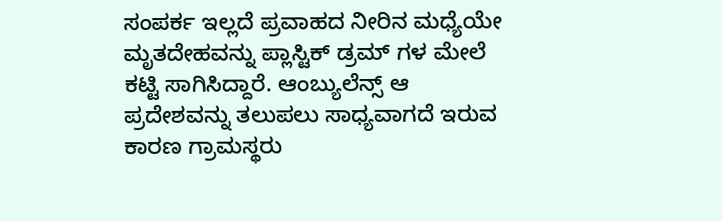ಸಂಪರ್ಕ ಇಲ್ಲದೆ ಪ್ರವಾಹದ ನೀರಿನ ಮಧ್ಯೆಯೇ ಮೃತದೇಹವನ್ನು ಪ್ಲಾಸ್ಟಿಕ್ ಡ್ರಮ್ ಗಳ ಮೇಲೆ ಕಟ್ಟಿ ಸಾಗಿಸಿದ್ದಾರೆ. ಆಂಬ್ಯುಲೆನ್ಸ್ ಆ ಪ್ರದೇಶವನ್ನು ತಲುಪಲು ಸಾಧ್ಯವಾಗದೆ ಇರುವ ಕಾರಣ ಗ್ರಾಮಸ್ಥರು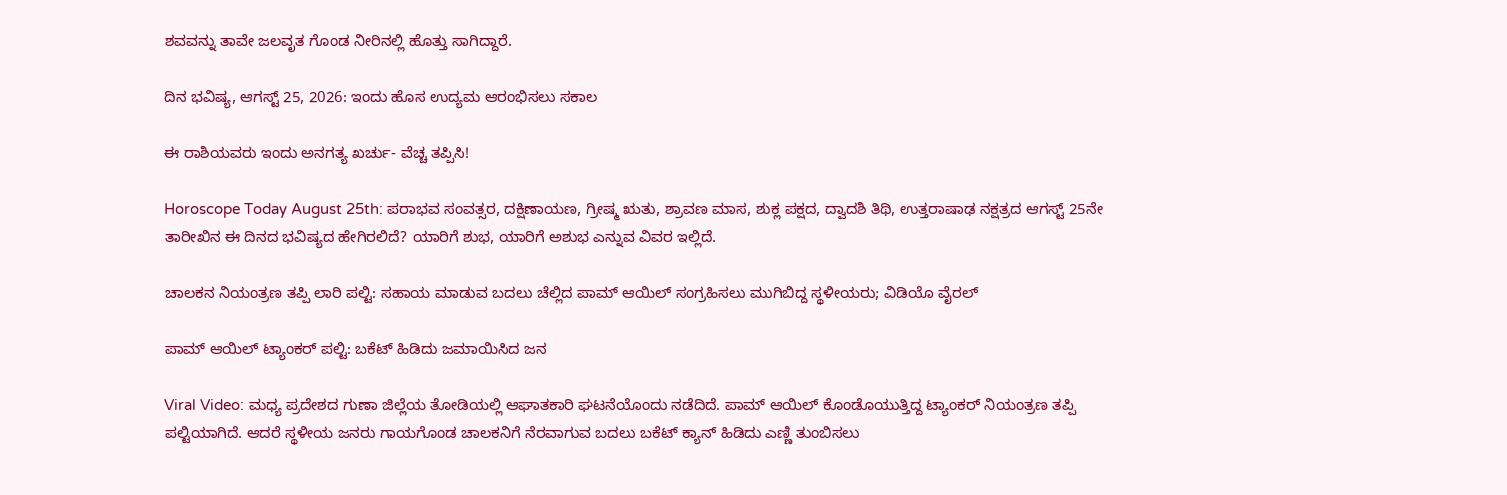ಶವವನ್ನು ತಾವೇ ಜಲವೃತ ಗೊಂಡ ನೀರಿನಲ್ಲಿ ಹೊತ್ತು ಸಾಗಿದ್ದಾರೆ.

ದಿನ ಭವಿಷ್ಯ, ಆಗಸ್ಟ್‌ 25, 2026: ಇಂದು ಹೊಸ ಉದ್ಯಮ ಆರಂಭಿಸಲು ಸಕಾಲ

ಈ ರಾಶಿಯವರು ಇಂದು ಅನಗತ್ಯ ಖರ್ಚು- ವೆಚ್ಚ ತಪ್ಪಿಸಿ!

Horoscope Today August 25th: ಪರಾಭವ ಸಂವತ್ಸರ, ದಕ್ಷಿಣಾಯಣ, ಗ್ರೀಷ್ಮ ಋತು, ಶ್ರಾವಣ ಮಾಸ, ಶುಕ್ಲ ಪಕ್ಷದ, ದ್ವಾದಶಿ ತಿಥಿ, ಉತ್ತರಾಷಾಢ ನಕ್ಷತ್ರದ ಆಗಸ್ಟ್ 25ನೇ ತಾರೀಖಿನ ಈ ದಿನದ ಭವಿಷ್ಯದ ಹೇಗಿರಲಿದೆ? ಯಾರಿಗೆ ಶುಭ, ಯಾರಿಗೆ ಅಶುಭ ಎನ್ನುವ ವಿವರ ಇಲ್ಲಿದೆ.

ಚಾಲಕನ ನಿಯಂತ್ರಣ ತಪ್ಪಿ ಲಾರಿ ಪಲ್ಟಿ: ಸಹಾಯ ಮಾಡುವ ಬದಲು ಚೆಲ್ಲಿದ ಪಾಮ್ ಆಯಿಲ್‌ ಸಂಗ್ರಹಿಸಲು ಮುಗಿಬಿದ್ದ ಸ್ಥಳೀಯರು; ವಿಡಿಯೊ ವೈರಲ್‌

ಪಾಮ್ ಆಯಿಲ್ ಟ್ಯಾಂಕರ್ ಪಲ್ಟಿ: ಬಕೆಟ್ ಹಿಡಿದು ಜಮಾಯಿಸಿದ ಜನ

Viral Video: ಮಧ್ಯ ಪ್ರದೇಶದ ಗುಣಾ ಜಿಲ್ಲೆಯ ತೋಡಿಯಲ್ಲಿ ಆಘಾತಕಾರಿ ಘಟನೆಯೊಂದು ನಡೆದಿದೆ‌. ಪಾಮ್ ಆಯಿಲ್ ಕೊಂಡೊಯುತ್ತಿದ್ದ ಟ್ಯಾಂಕರ್ ನಿಯಂತ್ರಣ ತಪ್ಪಿ‌ ಪಲ್ಟಿಯಾಗಿದೆ. ಆದರೆ ಸ್ಥಳೀಯ ಜನರು ಗಾಯಗೊಂಡ ಚಾಲಕನಿಗೆ ನೆರವಾಗುವ ಬದಲು ಬಕೆಟ್ ಕ್ಯಾನ್ ಹಿಡಿದು ಎಣ್ಣಿ ತುಂಬಿಸಲು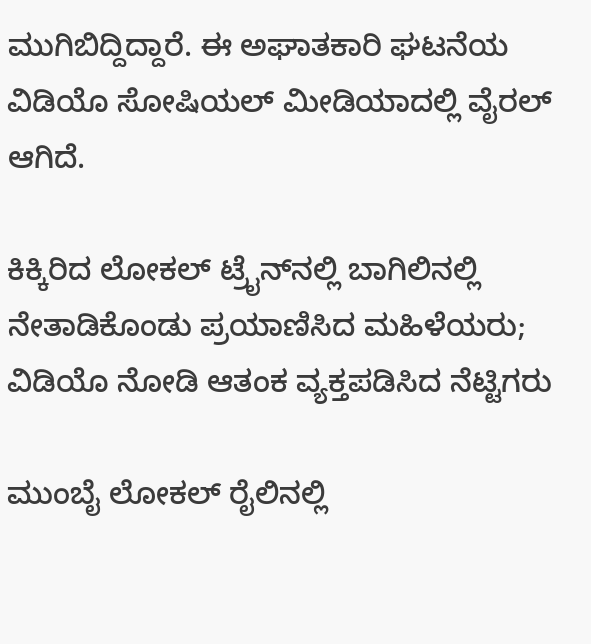ಮುಗಿಬಿದ್ದಿದ್ದಾರೆ. ಈ ಅಘಾತಕಾರಿ ಘಟನೆಯ ವಿಡಿಯೊ ಸೋಷಿಯಲ್ ಮೀಡಿಯಾದಲ್ಲಿ ವೈರಲ್ ಆಗಿದೆ.

ಕಿಕ್ಕಿರಿದ ಲೋಕಲ್ ಟ್ರೈನ್‌ನಲ್ಲಿ ಬಾಗಿಲಿನಲ್ಲಿ ನೇತಾಡಿಕೊಂಡು ಪ್ರಯಾಣಿಸಿದ ಮಹಿಳೆಯರು; ವಿಡಿಯೊ ನೋಡಿ ಆತಂಕ ವ್ಯಕ್ತಪಡಿಸಿದ ನೆಟ್ಟಿಗರು

ಮುಂಬೈ ಲೋಕಲ್ ರೈಲಿನಲ್ಲಿ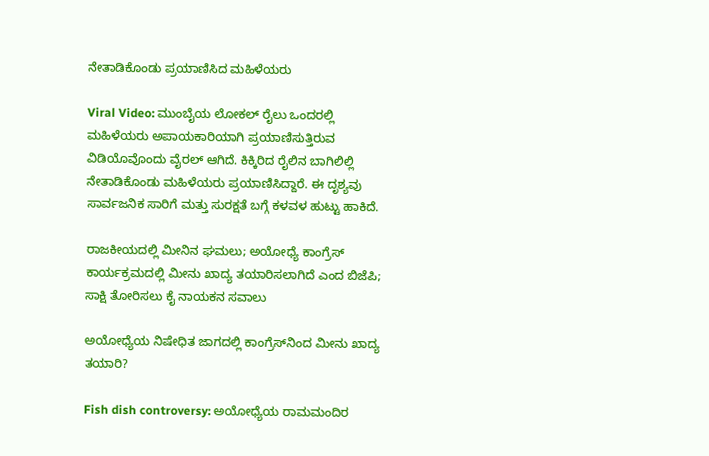ನೇತಾಡಿಕೊಂಡು ಪ್ರಯಾಣಿಸಿದ ಮಹಿಳೆಯರು

Viral Video: ಮುಂಬೈಯ ಲೋಕಲ್ ರೈಲು ಒಂದರಲ್ಲಿ ಮಹಿಳೆಯರು ಅಪಾಯಕಾರಿಯಾಗಿ ಪ್ರಯಾಣಿಸುತ್ತಿರುವ ವಿಡಿಯೊವೊಂದು ವೈರಲ್ ಆಗಿದೆ. ಕಿಕ್ಕಿರಿದ ರೈಲಿನ ಬಾಗಿಲಿಲ್ಲಿ ನೇತಾಡಿಕೊಂಡು ಮಹಿಳೆಯರು ಪ್ರಯಾಣಿಸಿದ್ದಾರೆ. ಈ ದೃಶ್ಯವು ಸಾರ್ವಜನಿಕ ಸಾರಿಗೆ ಮತ್ತು ಸುರಕ್ಷತೆ ಬಗ್ಗೆ ಕಳವಳ ಹುಟ್ಟು ಹಾಕಿದೆ.

ರಾಜಕೀಯದಲ್ಲಿ ಮೀನಿನ ಘಮಲು; ಅಯೋಧ್ಯೆ ಕಾಂಗ್ರೆಸ್ ಕಾರ್ಯಕ್ರಮದಲ್ಲಿ ಮೀನು ಖಾದ್ಯ ತಯಾರಿಸಲಾಗಿದೆ ಎಂದ ಬಿಜೆಪಿ; ಸಾಕ್ಷಿ ತೋರಿಸಲು ಕೈ ನಾಯಕನ ಸವಾಲು

ಅಯೋಧ್ಯೆಯ ನಿಷೇಧಿತ ಜಾಗದಲ್ಲಿ ಕಾಂಗ್ರೆಸ್‌ನಿಂದ ಮೀನು ಖಾದ್ಯ ತಯಾರಿ?

Fish dish controversy: ಅಯೋಧ್ಯೆಯ ರಾಮಮಂದಿರ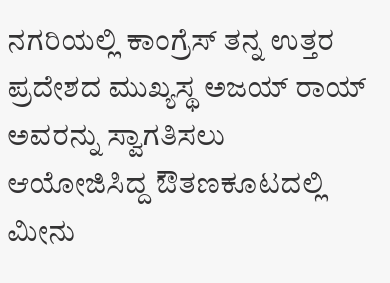ನಗರಿಯಲ್ಲಿ ಕಾಂಗ್ರೆಸ್ ತನ್ನ ಉತ್ತರ ಪ್ರದೇಶದ ಮುಖ್ಯಸ್ಥ ಅಜಯ್ ರಾಯ್ ಅವರನ್ನು ಸ್ವಾಗತಿಸಲು ಆಯೋಜಿಸಿದ್ದ ಔತಣಕೂಟದಲ್ಲಿ ಮೀನು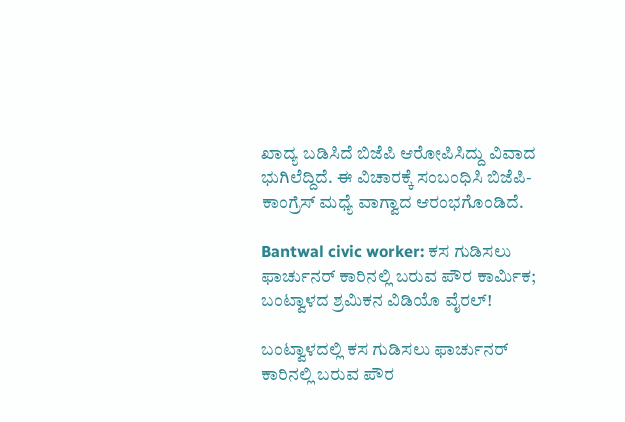ಖಾದ್ಯ ಬಡಿಸಿದೆ ಬಿಜೆಪಿ ಆರೋಪಿಸಿದ್ದು ವಿವಾದ ಭುಗಿಲೆದ್ದಿದೆ. ಈ ವಿಚಾರಕ್ಕೆ ಸಂಬಂಧಿಸಿ ಬಿಜೆಪಿ-ಕಾಂಗ್ರೆಸ್‌ ಮಧ್ಯೆ ವಾಗ್ವಾದ ಆರಂಭಗೊಂಡಿದೆ.

Bantwal civic worker: ಕಸ ಗುಡಿಸಲು ಫಾರ್ಚುನರ್‌ ಕಾರಿನಲ್ಲಿ ಬರುವ ಪೌರ ಕಾರ್ಮಿಕ; ಬಂಟ್ವಾಳದ ಶ್ರಮಿಕನ ವಿಡಿಯೊ ವೈರಲ್‌!

ಬಂಟ್ವಾಳದಲ್ಲಿ ಕಸ ಗುಡಿಸಲು ಫಾರ್ಚುನರ್‌ ಕಾರಿನಲ್ಲಿ ಬರುವ ಪೌರ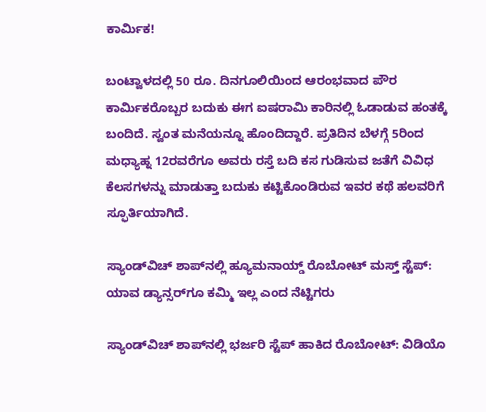ಕಾರ್ಮಿಕ!

ಬಂಟ್ವಾಳದಲ್ಲಿ 50 ರೂ. ದಿನಗೂಲಿಯಿಂದ ಆರಂಭವಾದ ಪೌರ ಕಾರ್ಮಿಕರೊಬ್ಬರ ಬದುಕು ಈಗ ಐಷರಾಮಿ ಕಾರಿನಲ್ಲಿ ಓಡಾಡುವ ಹಂತಕ್ಕೆ ಬಂದಿದೆ. ಸ್ವಂತ ಮನೆಯನ್ನೂ ಹೊಂದಿದ್ದಾರೆ. ಪ್ರತಿದಿನ ಬೆಳಗ್ಗೆ 5ರಿಂದ ಮಧ್ಯಾಹ್ನ 12ರವರೆಗೂ ಅವರು ರಸ್ತೆ ಬದಿ ಕಸ ಗುಡಿಸುವ ಜತೆಗೆ ವಿವಿಧ ಕೆಲಸಗಳನ್ನು ಮಾಡುತ್ತಾ ಬದುಕು ಕಟ್ಟಿಕೊಂಡಿರುವ ಇವರ ಕಥೆ ಹಲವರಿಗೆ ಸ್ಫೂರ್ತಿಯಾಗಿದೆ.

ಸ್ಯಾಂಡ್‌ವಿಚ್ ಶಾಪ್‌ನಲ್ಲಿ ಹ್ಯೂಮನಾಯ್ಡ್ ರೊಬೋಟ್ ಮಸ್ತ್ ಸ್ಟೆಪ್: ಯಾವ ಡ್ಯಾನ್ಸರ್‌ಗೂ ಕಮ್ಮಿ ಇಲ್ಲ ಎಂದ ನೆಟ್ಟಿಗರು

ಸ್ಯಾಂಡ್‌ವಿಚ್ ಶಾಪ್‌ನಲ್ಲಿ ಭರ್ಜರಿ ಸ್ಟೆಪ್ ಹಾಕಿದ ರೊಬೋಟ್: ವಿಡಿಯೊ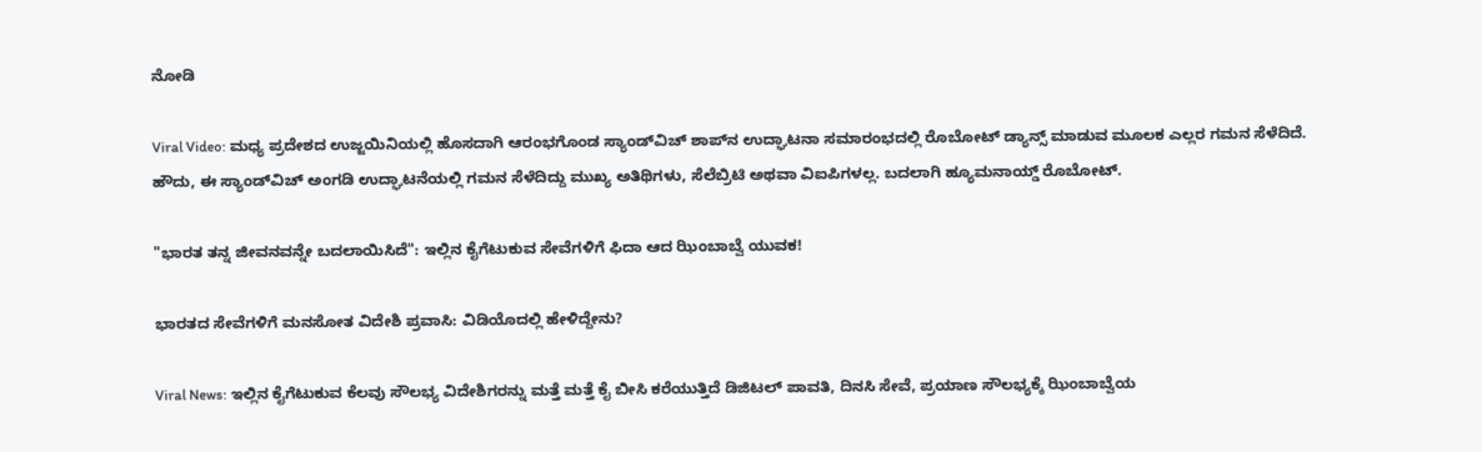ನೋಡಿ

Viral Video: ಮಧ್ಯ ಪ್ರದೇಶದ ಉಜ್ಜಯಿನಿಯಲ್ಲಿ ಹೊಸದಾಗಿ ಆರಂಭಗೊಂಡ ಸ್ಯಾಂಡ್‌ವಿಚ್ ಶಾಪ್‌ನ ಉದ್ಘಾಟನಾ ಸಮಾರಂಭದಲ್ಲಿ ರೊಬೋಟ್ ಡ್ಯಾನ್ಸ್‌ ಮಾಡುವ ಮೂಲಕ ಎಲ್ಲರ ಗಮನ ಸೆಳೆದಿದೆ. ಹೌದು, ಈ ಸ್ಯಾಂಡ್‌ವಿಚ್ ಅಂಗಡಿ ಉದ್ಘಾಟನೆಯಲ್ಲಿ ಗಮನ ಸೆಳೆದಿದ್ದು ಮುಖ್ಯ ಅತಿಥಿಗಳು, ಸೆಲೆಬ್ರಿಟಿ ಅಥವಾ ವಿಐಪಿಗಳಲ್ಲ. ಬದಲಾಗಿ ಹ್ಯೂಮನಾಯ್ಡ್ ರೊಬೋಟ್.

"ಭಾರತ ತನ್ನ ಜೀವನವನ್ನೇ ಬದಲಾಯಿಸಿದೆ": ಇಲ್ಲಿನ ಕೈಗೆಟುಕುವ ಸೇವೆಗಳಿಗೆ ಫಿದಾ ಆದ ಝಿಂಬಾಬ್ವೆ ಯುವಕ!

ಭಾರತದ ಸೇವೆಗಳಿಗೆ ಮನಸೋತ ವಿದೇಶಿ ಪ್ರವಾಸಿ: ವಿಡಿಯೊದಲ್ಲಿ ಹೇಳಿದ್ದೇನು?

Viral News: ಇಲ್ಲಿನ ಕೈಗೆಟುಕುವ ಕೆಲವು ಸೌಲಭ್ಯ ವಿದೇಶಿಗರನ್ನು ಮತ್ತೆ ಮತ್ತೆ ಕೈ ಬೀಸಿ ಕರೆಯುತ್ತಿದೆ ಡಿಜಿಟಲ್ ಪಾವತಿ, ದಿನಸಿ ಸೇವೆ, ಪ್ರಯಾಣ ಸೌಲಭ್ಯಕ್ಕೆ ಝಿಂಬಾಬ್ವೆಯ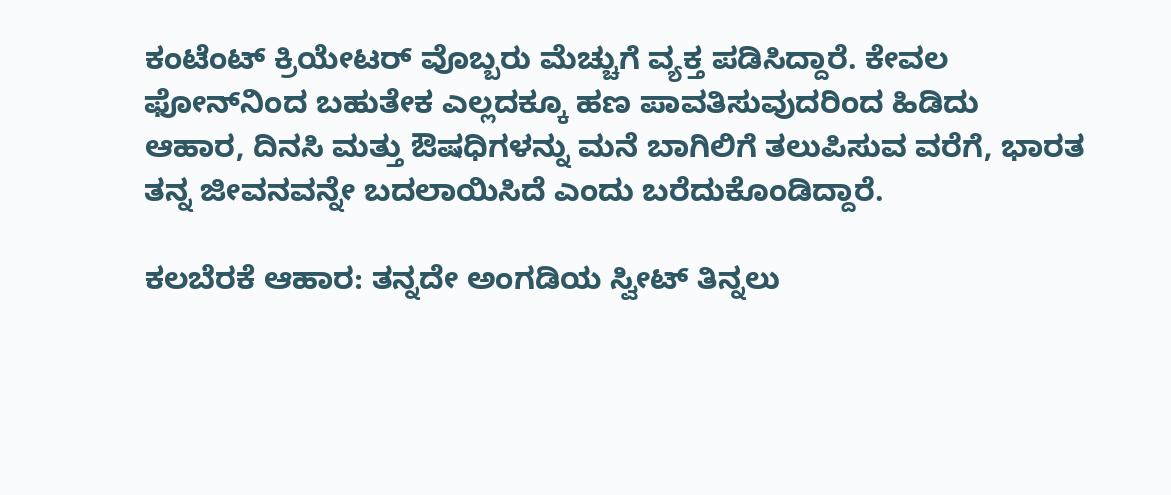ಕಂಟೆಂಟ್ ಕ್ರಿಯೇಟರ್ ವೊಬ್ಬರು ಮೆಚ್ಚುಗೆ ವ್ಯಕ್ತ ಪಡಿಸಿದ್ದಾರೆ. ಕೇವಲ ಫೋನ್‌ನಿಂದ ಬಹುತೇಕ ಎಲ್ಲದಕ್ಕೂ ಹಣ ಪಾವತಿಸುವುದರಿಂದ ಹಿಡಿದು ಆಹಾರ, ದಿನಸಿ ಮತ್ತು ಔಷಧಿಗಳನ್ನು ಮನೆ ಬಾಗಿಲಿಗೆ ತಲುಪಿಸುವ ವರೆಗೆ, ಭಾರತ ತನ್ನ ಜೀವನವನ್ನೇ ಬದಲಾಯಿಸಿದೆ ಎಂದು ಬರೆದುಕೊಂಡಿದ್ದಾರೆ.

ಕಲಬೆರಕೆ ಆಹಾರ: ತನ್ನದೇ ಅಂಗಡಿಯ ಸ್ವೀಟ್ ತಿನ್ನಲು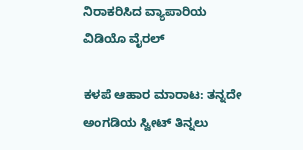ನಿರಾಕರಿಸಿದ ವ್ಯಾಪಾರಿಯ ವಿಡಿಯೊ ವೈರಲ್‌

ಕಳಪೆ ಆಹಾರ ಮಾರಾಟ: ತನ್ನದೇ ಅಂಗಡಿಯ ಸ್ವೀಟ್ ತಿನ್ನಲು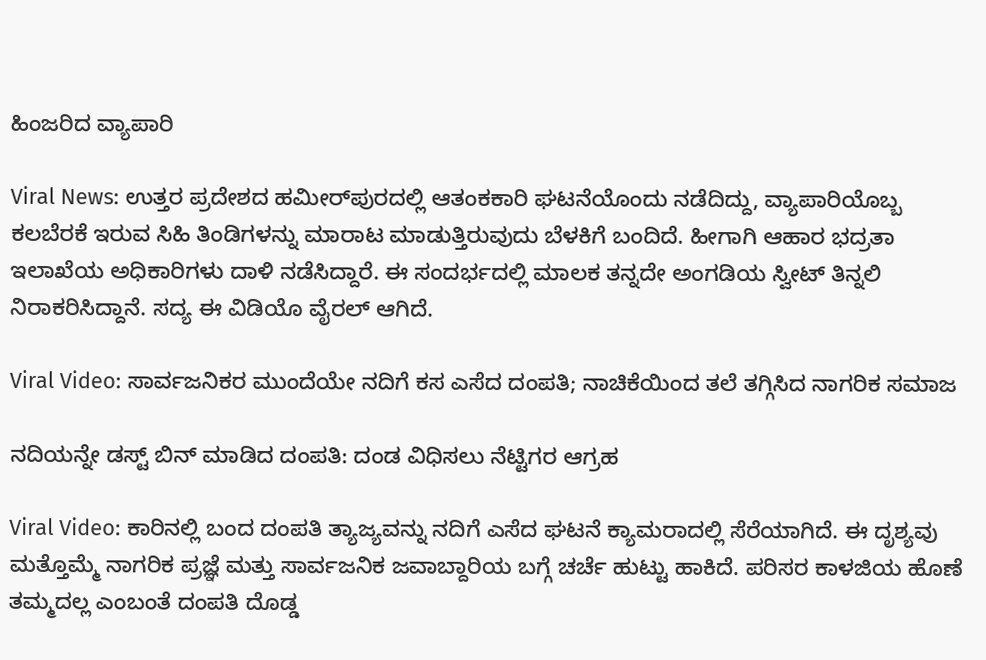ಹಿಂಜರಿದ ವ್ಯಾಪಾರಿ

Viral News: ಉತ್ತರ ಪ್ರದೇಶದ ಹಮೀರ್‌ಪುರದಲ್ಲಿ ಆತಂಕಕಾರಿ ಘಟನೆಯೊಂದು ನಡೆದಿದ್ದು, ವ್ಯಾಪಾರಿಯೊಬ್ಬ ಕಲಬೆರಕೆ ಇರುವ ಸಿಹಿ ತಿಂಡಿಗಳನ್ನು ಮಾರಾಟ ಮಾಡುತ್ತಿರುವುದು ಬೆಳಕಿಗೆ ಬಂದಿದೆ. ಹೀಗಾಗಿ ಆಹಾರ ಭದ್ರತಾ ಇಲಾಖೆಯ ಅಧಿಕಾರಿಗಳು ದಾಳಿ ನಡೆಸಿದ್ದಾರೆ. ಈ ಸಂದರ್ಭದಲ್ಲಿ ಮಾಲಕ ತನ್ನದೇ ಅಂಗಡಿಯ ಸ್ವೀಟ್‌ ತಿನ್ನಲಿ ನಿರಾಕರಿಸಿದ್ದಾನೆ. ಸದ್ಯ ಈ ವಿಡಿಯೊ ವೈರಲ್‌ ಆಗಿದೆ.

Viral Video: ಸಾರ್ವಜನಿಕರ ಮುಂದೆಯೇ ನದಿಗೆ ಕಸ ಎಸೆದ ದಂಪತಿ; ನಾಚಿಕೆಯಿಂದ ತಲೆ ತಗ್ಗಿಸಿದ ನಾಗರಿಕ ಸಮಾಜ

ನದಿಯನ್ನೇ ಡಸ್ಟ್ ಬಿನ್ ಮಾಡಿದ ದಂಪತಿ: ದಂಡ ವಿಧಿಸಲು ನೆಟ್ಟಿಗರ ಆಗ್ರಹ

Viral Video: ಕಾರಿನಲ್ಲಿ ಬಂದ ದಂಪತಿ ತ್ಯಾಜ್ಯವನ್ನು ನದಿಗೆ ಎಸೆದ ಘಟನೆ ಕ್ಯಾಮರಾದಲ್ಲಿ ಸೆರೆಯಾಗಿದೆ. ಈ ದೃಶ್ಯವು ಮತ್ತೊಮ್ಮೆ ನಾಗರಿಕ ಪ್ರಜ್ಞೆ ಮತ್ತು ಸಾರ್ವಜನಿಕ ಜವಾಬ್ದಾರಿಯ ಬಗ್ಗೆ ಚರ್ಚೆ ಹುಟ್ಟು ಹಾಕಿದೆ. ಪರಿಸರ ಕಾಳಜಿಯ ಹೊಣೆ ತಮ್ಮದಲ್ಲ ಎಂಬಂತೆ ದಂಪತಿ ದೊಡ್ಡ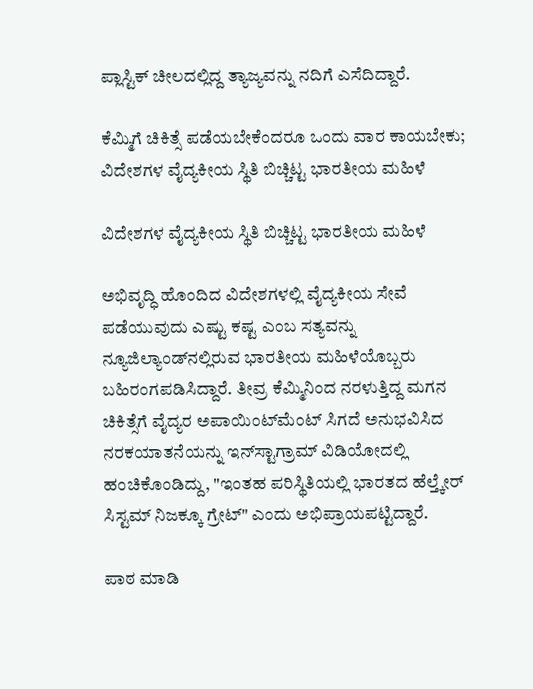ಪ್ಲಾಸ್ಟಿಕ್ ಚೀಲದಲ್ಲಿದ್ದ ತ್ಯಾಜ್ಯವನ್ನು ನದಿಗೆ ಎಸೆದಿದ್ದಾರೆ.

ಕೆಮ್ಮಿಗೆ ಚಿಕಿತ್ಸೆ ಪಡೆಯಬೇಕೆಂದರೂ ಒಂದು ವಾರ ಕಾಯಬೇಕು; ವಿದೇಶಗಳ ವೈದ್ಯಕೀಯ ಸ್ಥಿತಿ ಬಿಚ್ಚಿಟ್ಟ ಭಾರತೀಯ ಮಹಿಳೆ

ವಿದೇಶಗಳ ವೈದ್ಯಕೀಯ ಸ್ಥಿತಿ ಬಿಚ್ಚಿಟ್ಟ ಭಾರತೀಯ ಮಹಿಳೆ

ಅಭಿವೃದ್ಧಿ ಹೊಂದಿದ ವಿದೇಶಗಳಲ್ಲಿ ವೈದ್ಯಕೀಯ ಸೇವೆ ಪಡೆಯುವುದು ಎಷ್ಟು ಕಷ್ಟ ಎಂಬ ಸತ್ಯವನ್ನು ನ್ಯೂಜಿಲ್ಯಾಂಡ್‌ನಲ್ಲಿರುವ ಭಾರತೀಯ ಮಹಿಳೆಯೊಬ್ಬರು ಬಹಿರಂಗಪಡಿಸಿದ್ದಾರೆ. ತೀವ್ರ ಕೆಮ್ಮಿನಿಂದ ನರಳುತ್ತಿದ್ದ ಮಗನ ಚಿಕಿತ್ಸೆಗೆ ವೈದ್ಯರ ಅಪಾಯಿಂಟ್‌ಮೆಂಟ್ ಸಿಗದೆ ಅನುಭವಿಸಿದ ನರಕಯಾತನೆಯನ್ನು ಇನ್‌ಸ್ಟಾಗ್ರಾಮ್ ವಿಡಿಯೋದಲ್ಲಿ ಹಂಚಿಕೊಂಡಿದ್ದು, "ಇಂತಹ ಪರಿಸ್ಥಿತಿಯಲ್ಲಿ ಭಾರತದ ಹೆಲ್ತ್ಕೇರ್ ಸಿಸ್ಟಮ್ ನಿಜಕ್ಕೂ ಗ್ರೇಟ್" ಎಂದು ಅಭಿಪ್ರಾಯಪಟ್ಟಿದ್ದಾರೆ.

ಪಾಠ ಮಾಡಿ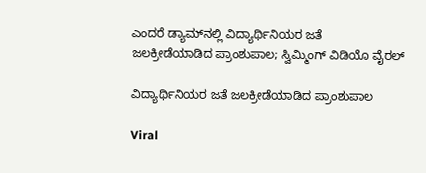ಎಂದರೆ ಡ್ಯಾಮ್‌ನಲ್ಲಿ ವಿದ್ಯಾರ್ಥಿನಿಯರ ಜತೆ ಜಲಕ್ರೀಡೆಯಾಡಿದ ಪ್ರಾಂಶುಪಾಲ; ಸ್ವಿಮ್ಮಿಂಗ್‌ ವಿಡಿಯೊ ವೈರಲ್‌

ವಿದ್ಯಾರ್ಥಿನಿಯರ ಜತೆ ಜಲಕ್ರೀಡೆಯಾಡಿದ ಪ್ರಾಂಶುಪಾಲ

Viral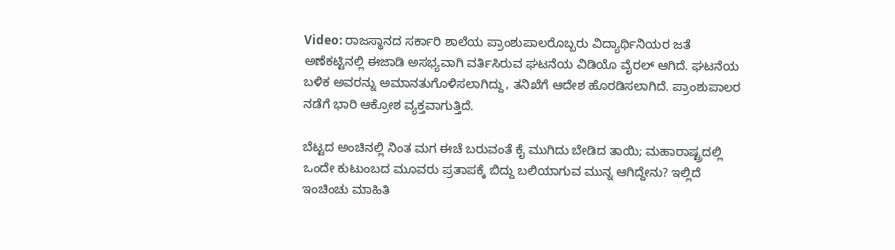Video: ರಾಜಸ್ಥಾನದ ಸರ್ಕಾರಿ ಶಾಲೆಯ ಪ್ರಾಂಶುಪಾಲರೊಬ್ಬರು ವಿದ್ಯಾರ್ಥಿನಿಯರ ಜತೆ ಅಣೆಕಟ್ಟಿನಲ್ಲಿ ಈಜಾಡಿ ಅಸಭ್ಯವಾಗಿ ವರ್ತಿಸಿರುವ ಘಟನೆಯ ವಿಡಿಯೊ ವೈರಲ್‌ ಆಗಿದೆ. ಘಟನೆಯ ಬಳಿಕ ಅವರನ್ನು ಅಮಾನತುಗೊಳಿಸಲಾಗಿದ್ದು, ತನಿಖೆಗೆ ಆದೇಶ ಹೊರಡಿಸಲಾಗಿದೆ. ಪ್ರಾಂಶುಪಾಲರ ನಡೆಗೆ ಭಾರಿ ಆಕ್ರೋಶ ವ್ಯಕ್ತವಾಗುತ್ತಿದೆ.

ಬೆಟ್ಟದ ಅಂಚಿನಲ್ಲಿ ನಿಂತ ಮಗ ಈಚೆ ಬರುವಂತೆ ಕೈ ಮುಗಿದು ಬೇಡಿದ ತಾಯಿ; ಮಹಾರಾಷ್ಟ್ರದಲ್ಲಿ ಒಂದೇ ಕುಟುಂಬದ ಮೂವರು ಪ್ರತಾಪಕ್ಕೆ ಬಿದ್ದು ಬಲಿಯಾಗುವ ಮುನ್ನ ಆಗಿದ್ದೇನು? ಇಲ್ಲಿದೆ ಇಂಚಿಂಚು ಮಾಹಿತಿ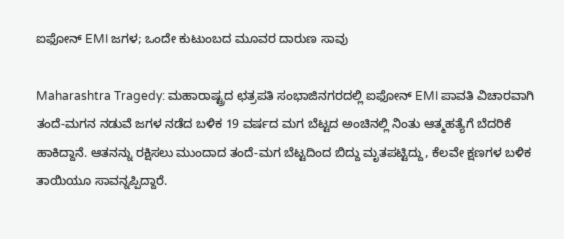ಐಫೋನ್ EMI ಜಗಳ; ಒಂದೇ ಕುಟುಂಬದ ಮೂವರ ದಾರುಣ ಸಾವು

Maharashtra Tragedy: ಮಹಾರಾಷ್ಟ್ರದ ಛತ್ರಪತಿ ಸಂಭಾಜಿನಗರದಲ್ಲಿ ಐಫೋನ್ EMI ಪಾವತಿ ವಿಚಾರವಾಗಿ ತಂದೆ-ಮಗನ ನಡುವೆ ಜಗಳ ನಡೆದ ಬಳಿಕ 19 ವರ್ಷದ ಮಗ ಬೆಟ್ಟದ ಅಂಚಿನಲ್ಲಿ ನಿಂತು ಆತ್ಮಹತ್ಯೆಗೆ ಬೆದರಿಕೆ ಹಾಕಿದ್ದಾನೆ. ಆತನನ್ನು ರಕ್ಷಿಸಲು ಮುಂದಾದ ತಂದೆ-ಮಗ ಬೆಟ್ಟದಿಂದ ಬಿದ್ದು ಮೃತಪಟ್ಟಿದ್ದು, ಕೆಲವೇ ಕ್ಷಣಗಳ ಬಳಿಕ ತಾಯಿಯೂ ಸಾವನ್ನಪ್ಪಿದ್ದಾರೆ.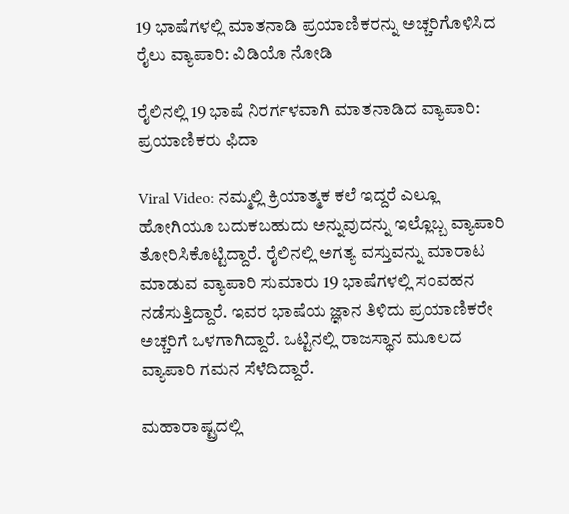19 ಭಾಷೆಗಳಲ್ಲಿ ಮಾತನಾಡಿ ಪ್ರಯಾಣಿಕರನ್ನು ಅಚ್ಚರಿಗೊಳಿಸಿದ ರೈಲು ವ್ಯಾಪಾರಿ: ವಿಡಿಯೊ ನೋಡಿ

ರೈಲಿನಲ್ಲಿ 19 ಭಾಷೆ ನಿರರ್ಗಳವಾಗಿ ಮಾತನಾಡಿದ ವ್ಯಾಪಾರಿ: ಪ್ರಯಾಣಿಕರು ಫಿದಾ

Viral Video: ನಮ್ಮಲ್ಲಿ ಕ್ರಿಯಾತ್ಮಕ ಕಲೆ ಇದ್ದರೆ ಎಲ್ಲೂ ಹೋಗಿಯೂ ಬದುಕಬಹುದು ಅನ್ನುವುದನ್ನು ಇಲ್ಲೊಬ್ಬ ವ್ಯಾಪಾರಿ ತೋರಿಸಿಕೊಟ್ಟಿದ್ದಾರೆ. ರೈಲಿನಲ್ಲಿ ಅಗತ್ಯ ವಸ್ತುವನ್ನು ಮಾರಾಟ ಮಾಡುವ ವ್ಯಾಪಾರಿ ಸುಮಾರು 19 ಭಾಷೆಗಳಲ್ಲಿ ಸಂವಹನ ನಡೆಸುತ್ತಿದ್ದಾರೆ. ಇವರ ಭಾಷೆಯ ಜ್ಞಾನ ತಿಳಿದು ಪ್ರಯಾಣಿಕರೇ ಅಚ್ಚರಿಗೆ ಒಳಗಾಗಿದ್ದಾರೆ. ಒಟ್ಟಿನಲ್ಲಿ ರಾಜಸ್ಥಾನ ಮೂಲದ ವ್ಯಾಪಾರಿ ಗಮನ ಸೆಳೆದಿದ್ದಾರೆ.

ಮಹಾರಾಷ್ಟ್ರದಲ್ಲಿ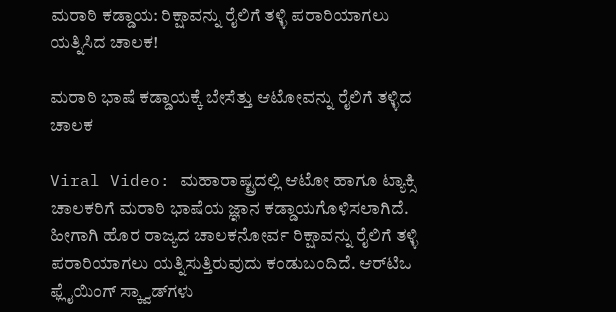ಮರಾಠಿ ಕಡ್ಡಾಯ: ರಿಕ್ಷಾವನ್ನು ರೈಲಿಗೆ ತಳ್ಳಿ ಪರಾರಿಯಾಗಲು ಯತ್ನಿಸಿದ ಚಾಲಕ!

ಮರಾಠಿ ಭಾಷೆ ಕಡ್ಡಾಯಕ್ಕೆ ಬೇಸೆತ್ತು ಆಟೋವನ್ನು ರೈಲಿಗೆ ತಳ್ಳಿದ ಚಾಲಕ

Viral Video: ಮಹಾರಾಷ್ಟ್ರದಲ್ಲಿ ಆಟೋ ಹಾಗೂ ಟ್ಯಾಕ್ಸಿ ಚಾಲಕರಿಗೆ ಮರಾಠಿ ಭಾಷೆಯ ಜ್ಞಾನ ಕಡ್ಡಾಯಗೊಳಿಸಲಾಗಿದೆ. ಹೀಗಾಗಿ ಹೊರ ರಾಜ್ಯದ ಚಾಲಕನೋರ್ವ ರಿಕ್ಷಾವನ್ನು ರೈಲಿಗೆ ತಳ್ಳಿ ಪರಾರಿಯಾಗಲು ಯತ್ನಿಸುತ್ತಿರುವುದು ಕಂಡುಬಂದಿದೆ. ಆರ್‌ಟಿಒ ಫ್ಲೈಯಿಂಗ್ ಸ್ಕ್ವಾಡ್‌ಗಳು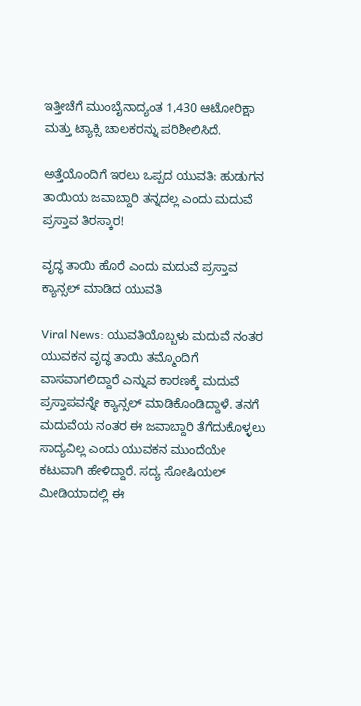ಇತ್ತೀಚೆಗೆ ಮುಂಬೈನಾದ್ಯಂತ 1,430 ಆಟೋರಿಕ್ಷಾ ಮತ್ತು ಟ್ಯಾಕ್ಸಿ ಚಾಲಕರನ್ನು ಪರಿಶೀಲಿಸಿದೆ.

ಅತ್ತೆಯೊಂದಿಗೆ ಇರಲು ಒಪ್ಪದ ಯುವತಿ: ಹುಡುಗನ ತಾಯಿಯ ಜವಾಬ್ದಾರಿ ತನ್ನದಲ್ಲ ಎಂದು ಮದುವೆ ಪ್ರಸ್ತಾವ ತಿರಸ್ಕಾರ!

ವೃದ್ಧ ತಾಯಿ ಹೊರೆ ಎಂದು ಮದುವೆ ಪ್ರಸ್ತಾವ ಕ್ಯಾನ್ಸಲ್ ಮಾಡಿದ ಯುವತಿ

Viral News: ಯುವತಿಯೊಬ್ಬಳು ಮದುವೆ ನಂತರ ಯುವಕನ ವೃದ್ಧ ತಾಯಿ ತಮ್ಮೊಂದಿಗೆ ವಾಸವಾಗಲಿದ್ದಾರೆ ಎನ್ನುವ ಕಾರಣಕ್ಕೆ ಮದುವೆ ಪ್ರಸ್ತಾಪವನ್ನೇ ಕ್ಯಾನ್ಸಲ್ ಮಾಡಿಕೊಂಡಿದ್ದಾಳೆ. ತನಗೆ ಮದುವೆಯ ನಂತರ ಈ ಜವಾಬ್ದಾರಿ ತೆಗೆದುಕೊಳ್ಳಲು ಸಾದ್ಯವಿಲ್ಲ ಎಂದು ಯುವಕನ ಮುಂದೆಯೇ ಕಟುವಾಗಿ ಹೇಳಿದ್ದಾರೆ. ಸದ್ಯ ಸೋಷಿಯಲ್ ಮೀಡಿಯಾದಲ್ಲಿ ಈ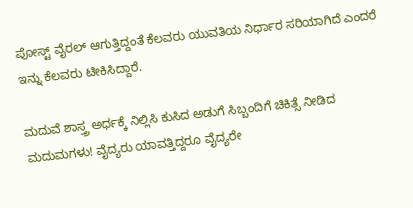ಪೋಸ್ಟ್ ವೈರಲ್ ಆಗುತ್ತಿದ್ದಂತೆ ಕೆಲವರು ಯುವತಿಯ ನಿರ್ಧಾರ ಸರಿಯಾಗಿದೆ ಎಂದರೆ ಇನ್ನು ಕೆಲವರು ಟೀಕಿಸಿದ್ದಾರೆ.

ಮದುವೆ ಶಾಸ್ತ್ರ ಅರ್ಧಕ್ಕೆ ನಿಲ್ಲಿಸಿ ಕುಸಿದ ಅಡುಗೆ ಸಿಬ್ಬಂದಿಗೆ ಚಿಕಿತ್ಸೆ ನೀಡಿದ ಮದುಮಗಳು! ವೈದ್ಯರು ಯಾವತ್ತಿದ್ದರೂ ವೈದ್ಯರೇ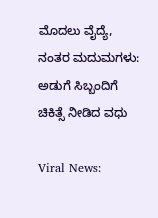ಮೊದಲು ವೈದ್ಯೆ, ನಂತರ ಮದುಮಗಳು: ಅಡುಗೆ ಸಿಬ್ಬಂದಿಗೆ ಚಿಕಿತ್ಸೆ ನೀಡಿದ ವಧು

Viral News: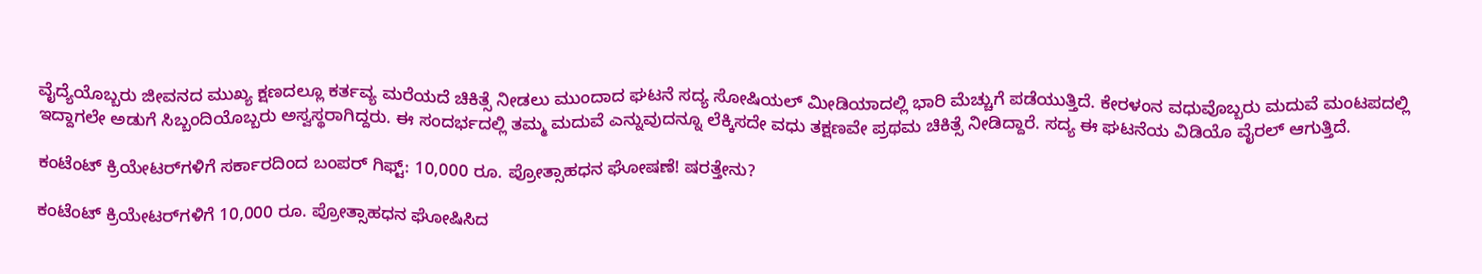ವೈದ್ಯೆಯೊಬ್ಬರು ಜೀವನದ ಮುಖ್ಯ ಕ್ಷಣದಲ್ಲೂ ಕರ್ತವ್ಯ ಮರೆಯದೆ ಚಿಕಿತ್ಸೆ ನೀಡಲು ಮುಂದಾದ ಘಟನೆ ಸದ್ಯ ಸೋಷಿಯಲ್‌ ಮೀಡಿಯಾದಲ್ಲಿ ಭಾರಿ ಮೆಚ್ಚುಗೆ ಪಡೆಯುತ್ತಿದೆ. ಕೇರಳಂನ ವಧುವೊಬ್ಬರು ಮದುವೆ ಮಂಟಪದಲ್ಲಿ ಇದ್ದಾಗಲೇ ಅಡುಗೆ ಸಿಬ್ಬಂದಿಯೊಬ್ಬರು ಅಸ್ವಸ್ಥರಾಗಿದ್ದರು. ಈ ಸಂದರ್ಭದಲ್ಲಿ ತಮ್ಮ ಮದುವೆ ಎನ್ನುವುದನ್ನೂ ಲೆಕ್ಕಿಸದೇ ವಧು ತಕ್ಷಣವೇ ಪ್ರಥಮ ಚಿಕಿತ್ಸೆ ನೀಡಿದ್ದಾರೆ. ಸದ್ಯ ಈ ಘಟನೆಯ ವಿಡಿಯೊ ವೈರಲ್ ಆಗುತ್ತಿದೆ.

ಕಂಟೆಂಟ್ ಕ್ರಿಯೇಟರ್‌ಗಳಿಗೆ ಸರ್ಕಾರದಿಂದ ಬಂಪರ್ ಗಿಫ್ಟ್: 10,000 ರೂ. ಪ್ರೋತ್ಸಾಹಧನ ಘೋಷಣೆ! ಷರತ್ತೇನು?

ಕಂಟೆಂಟ್ ಕ್ರಿಯೇಟರ್‌ಗಳಿಗೆ 10,000 ರೂ. ಪ್ರೋತ್ಸಾಹಧನ ಘೋಷಿಸಿದ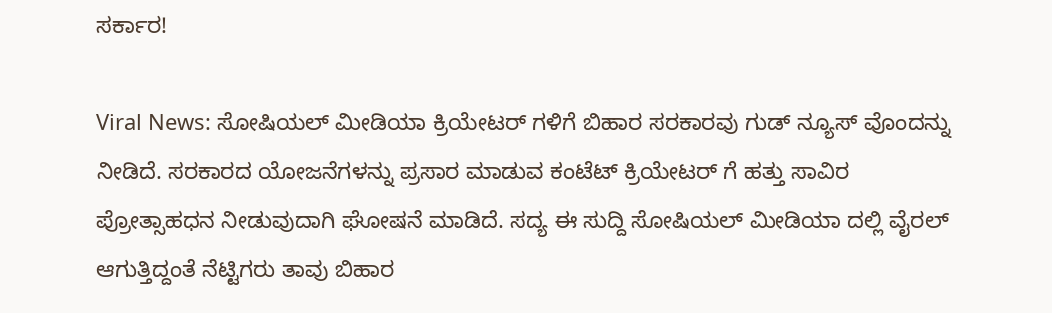ಸರ್ಕಾರ!

Viral News: ಸೋಷಿಯಲ್ ಮೀಡಿಯಾ ಕ್ರಿಯೇಟರ್ ಗಳಿಗೆ ಬಿಹಾರ ಸರಕಾರವು ಗುಡ್ ನ್ಯೂಸ್ ವೊಂದನ್ನು ನೀಡಿದೆ. ಸರಕಾರದ ಯೋಜನೆಗಳನ್ನು ಪ್ರಸಾರ ಮಾಡುವ ಕಂಟೆಟ್ ಕ್ರಿಯೇಟರ್ ಗೆ ಹತ್ತು ಸಾವಿರ ಪ್ರೋತ್ಸಾಹಧನ ನೀಡುವುದಾಗಿ ಘೋಷನೆ ಮಾಡಿದೆ. ಸದ್ಯ ಈ ಸುದ್ದಿ ಸೋಷಿಯಲ್ ಮೀಡಿಯಾ ದಲ್ಲಿ ವೈರಲ್ ಆಗುತ್ತಿದ್ದಂತೆ ನೆಟ್ಟಿಗರು ತಾವು ಬಿಹಾರ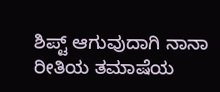ಶಿಪ್ಟ್ ಆಗುವುದಾಗಿ ನಾನಾ ರೀತಿಯ ತಮಾಷೆಯ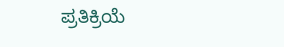ಪ್ರತಿಕ್ರಿಯೆ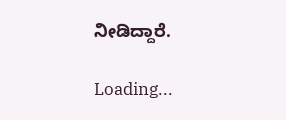ನೀಡಿದ್ದಾರೆ.

Loading...